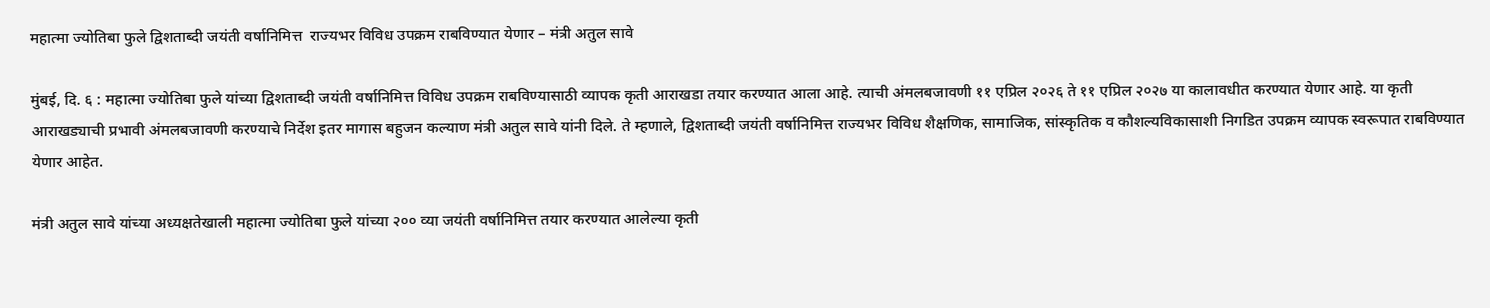महात्मा ज्योतिबा फुले द्विशताब्दी जयंती वर्षानिमित्त  राज्यभर विविध उपक्रम राबविण्यात येणार – मंत्री अतुल सावे

मुंबई, दि. ६ : महात्मा ज्योतिबा फुले यांच्या द्विशताब्दी जयंती वर्षानिमित्त विविध उपक्रम राबविण्यासाठी व्यापक कृती आराखडा तयार करण्यात आला आहे. त्याची अंमलबजावणी ११ एप्रिल २०२६ ते ११ एप्रिल २०२७ या कालावधीत करण्यात येणार आहे. या कृती आराखड्याची प्रभावी अंमलबजावणी करण्याचे निर्देश इतर मागास बहुजन कल्याण मंत्री अतुल सावे यांनी दिले. ते म्हणाले, द्विशताब्दी जयंती वर्षानिमित्त राज्यभर विविध शैक्षणिक, सामाजिक, सांस्कृतिक व कौशल्यविकासाशी निगडित उपक्रम व्यापक स्वरूपात राबविण्यात येणार आहेत.

मंत्री अतुल सावे यांच्या अध्यक्षतेखाली महात्मा ज्योतिबा फुले यांच्या २०० व्या जयंती वर्षानिमित्त तयार करण्यात आलेल्या कृती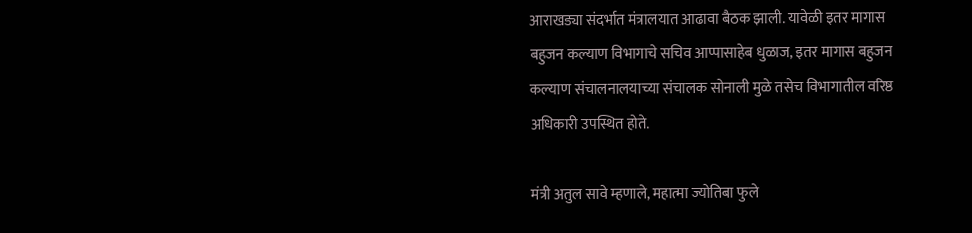आराखड्या संदर्भात मंत्रालयात आढावा बैठक झाली. यावेळी इतर मागास बहुजन कल्याण विभागाचे सचिव आप्पासाहेब धुळाज, इतर मागास बहुजन कल्याण संचालनालयाच्या संचालक सोनाली मुळे तसेच विभागातील वरिष्ठ अधिकारी उपस्थित होते.

मंत्री अतुल सावे म्हणाले, महात्मा ज्योतिबा फुले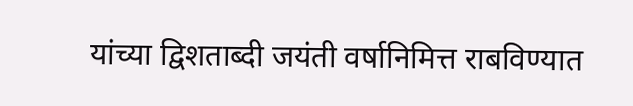यांच्या द्विशताब्दी जयंती वर्षानिमित्त राबविण्यात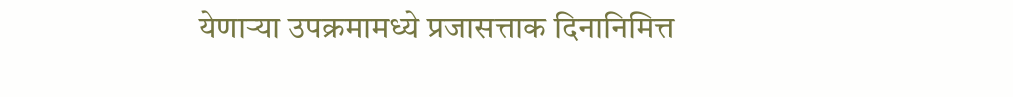येणाऱ्या उपक्रमामध्ये प्रजासत्ताक दिनानिमित्त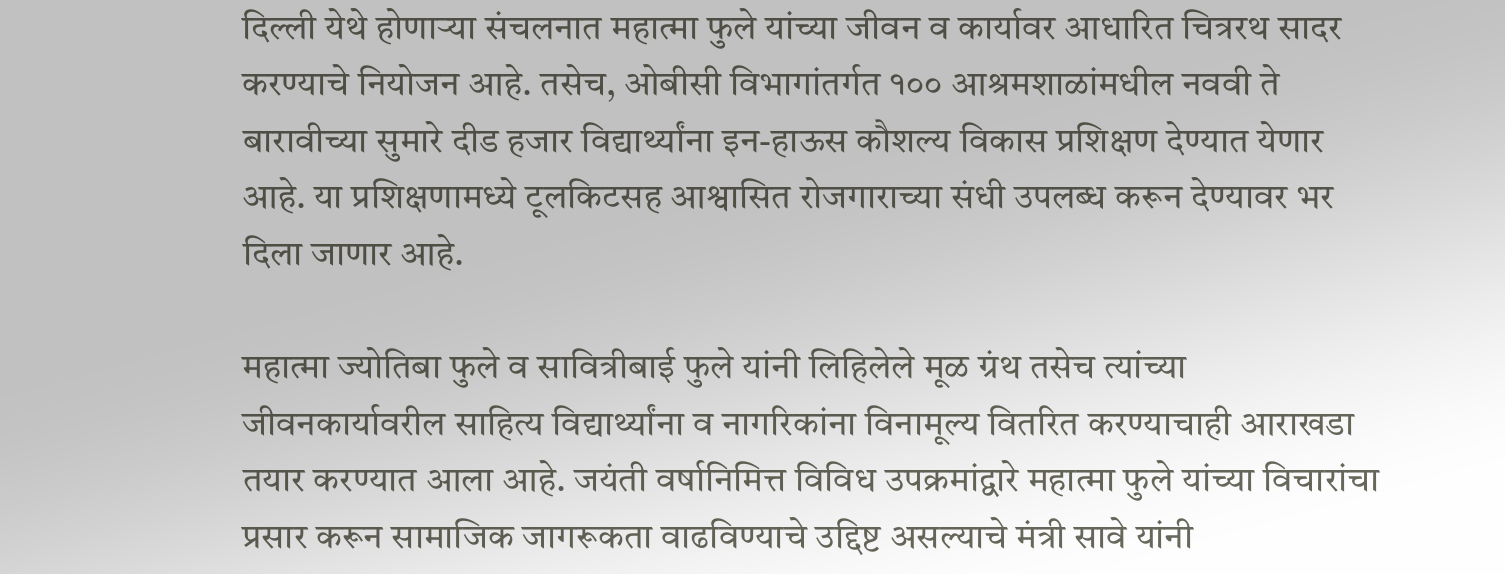दिल्ली येथे होणाऱ्या संचलनात महात्मा फुले यांच्या जीवन व कार्यावर आधारित चित्ररथ सादर करण्याचे नियोजन आहे. तसेच, ओबीसी विभागांतर्गत १०० आश्रमशाळांमधील नववी ते बारावीच्या सुमारे दीड हजार विद्यार्थ्यांना इन-हाऊस कौशल्य विकास प्रशिक्षण देण्यात येणार आहे. या प्रशिक्षणामध्ये टूलकिटसह आश्वासित रोजगाराच्या संधी उपलब्ध करून देण्यावर भर दिला जाणार आहे.

महात्मा ज्योतिबा फुले व सावित्रीबाई फुले यांनी लिहिलेले मूळ ग्रंथ तसेच त्यांच्या जीवनकार्यावरील साहित्य विद्यार्थ्यांना व नागरिकांना विनामूल्य वितरित करण्याचाही आराखडा तयार करण्यात आला आहे. जयंती वर्षानिमित्त विविध उपक्रमांद्वारे महात्मा फुले यांच्या विचारांचा प्रसार करून सामाजिक जागरूकता वाढविण्याचे उद्दिष्ट असल्याचे मंत्री सावे यांनी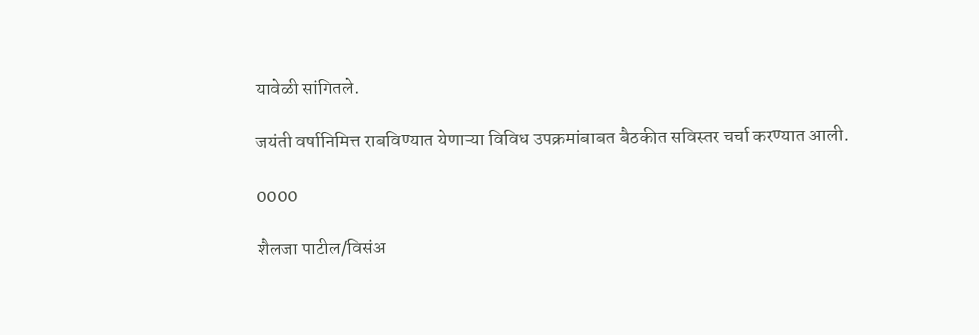यावेळी सांगितले.

जयंती वर्षानिमित्त राबविण्यात येणाऱ्या विविध उपक्रमांबाबत बैठकीत सविस्तर चर्चा करण्यात आली.

0000

शैलजा पाटील/विसंअ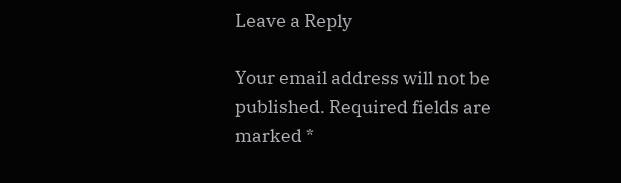Leave a Reply

Your email address will not be published. Required fields are marked *